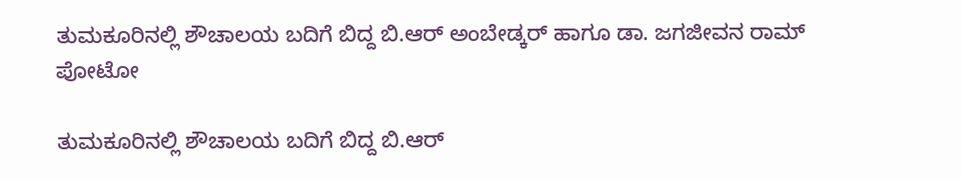ತುಮಕೂರಿನಲ್ಲಿ ಶೌಚಾಲಯ ಬದಿಗೆ ಬಿದ್ದ ಬಿ.ಆರ್ ಅಂಬೇಡ್ಕರ್ ಹಾಗೂ ಡಾ. ಜಗಜೀವನ ರಾಮ್ ಪೋಟೋ

ತುಮಕೂರಿನಲ್ಲಿ ಶೌಚಾಲಯ ಬದಿಗೆ ಬಿದ್ದ ಬಿ.ಆರ್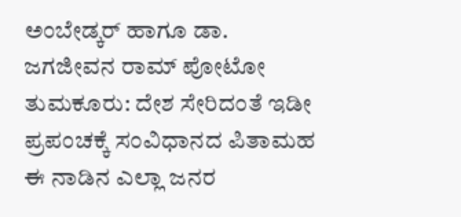ಅಂಬೇಡ್ಕರ್ ಹಾಗೂ ಡಾ. ಜಗಜೀವನ ರಾಮ್ ಪೋಟೋ  ತುಮಕೂರು: ದೇಶ ಸೇರಿದಂತೆ ಇಡೀ ಪ್ರಪಂಚಕ್ಕೆ ಸಂವಿಧಾನದ ಪಿತಾಮಹ ಈ ನಾಡಿನ ಎಲ್ಲಾ ಜನರ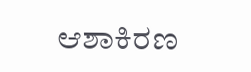ಆಶಾಕಿರಣ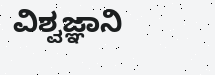ವಿಶ್ವಜ್ಞಾನಿ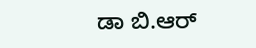ಡಾ ಬಿ.ಆರ್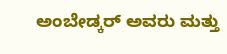ಅಂಬೇಡ್ಕರ್ ಅವರು ಮತ್ತು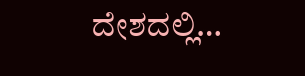ದೇಶದಲ್ಲಿ…